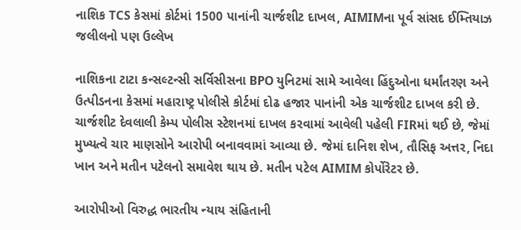નાશિક TCS કેસમાં કોર્ટમાં 1500 પાનાંની ચાર્જશીટ દાખલ, AIMIMના પૂર્વ સાંસદ ઈમ્તિયાઝ જલીલનો પણ ઉલ્લેખ

નાશિકના ટાટા કન્સલ્ટન્સી સર્વિસીસના BPO યુનિટમાં સામે આવેલા હિંદુઓના ધર્માંતરણ અને ઉત્પીડનના કેસમાં મહારાષ્ટ્ર પોલીસે કોર્ટમાં દોઢ હજાર પાનાંની એક ચાર્જશીટ દાખલ કરી છે. ચાર્જશીટ દેવલાલી કેમ્પ પોલીસ સ્ટેશનમાં દાખલ કરવામાં આવેલી પહેલી FIRમાં થઈ છે, જેમાં મુખ્યત્વે ચાર માણસોને આરોપી બનાવવામાં આવ્યા છે. જેમાં દાનિશ શેખ, તૌસિફ અત્તર, નિદા ખાન અને મતીન પટેલનો સમાવેશ થાય છે. મતીન પટેલ AIMIM કોર્પોરેટર છે.

આરોપીઓ વિરુદ્ધ ભારતીય ન્યાય સંહિતાની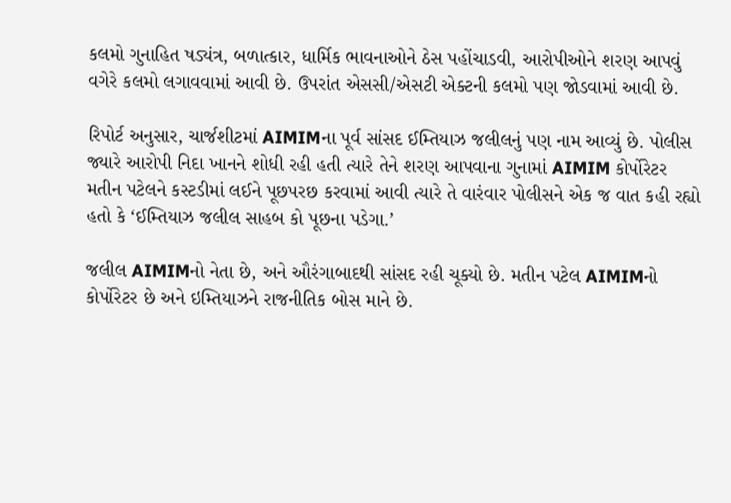કલમો ગુનાહિત ષડ્યંત્ર, બળાત્કાર, ધાર્મિક ભાવનાઓને ઠેસ પહોંચાડવી, આરોપીઓને શરણ આપવું વગેરે કલમો લગાવવામાં આવી છે. ઉપરાંત એસસી/એસટી એક્ટની કલમો પણ જોડવામાં આવી છે.

રિપોર્ટ અનુસાર, ચાર્જશીટમાં AIMIMના પૂર્વ સાંસદ ઈમ્તિયાઝ જલીલનું પણ નામ આવ્યું છે. પોલીસ જ્યારે આરોપી નિદા ખાનને શોધી રહી હતી ત્યારે તેને શરણ આપવાના ગુનામાં AIMIM કોર્પોરેટર મતીન પટેલને કસ્ટડીમાં લઈને પૂછપરછ કરવામાં આવી ત્યારે તે વારંવાર પોલીસને એક જ વાત કહી રહ્યો હતો કે ‘ઈમ્તિયાઝ જલીલ સાહબ કો પૂછના પડેગા.’

જલીલ AIMIMનો નેતા છે, અને ઔરંગાબાદથી સાંસદ રહી ચૂક્યો છે. મતીન પટેલ AIMIMનો કોર્પોરેટર છે અને ઇમ્તિયાઝને રાજનીતિક બોસ માને છે.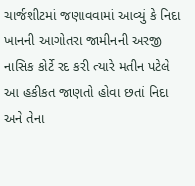ચાર્જશીટમાં જણાવવામાં આવ્યું કે નિદા ખાનની આગોતરા જામીનની અરજી નાસિક કોર્ટે રદ કરી ત્યારે મતીન પટેલે આ હકીકત જાણતો હોવા છતાં નિદા અને તેના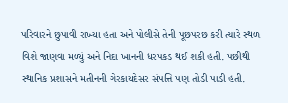પરિવારને છુપાવી રાખ્યા હતા અને પોલીસે તેની પૂછપરછ કરી ત્યારે સ્થળ વિશે જાણવા મળ્યું અને નિદા ખાનની ધરપકડ થઈ શકી હતી. પછીથી સ્થાનિક પ્રશાસને મતીનની ગેરકાયદેસર સંપત્તિ પણ તોડી પાડી હતી.